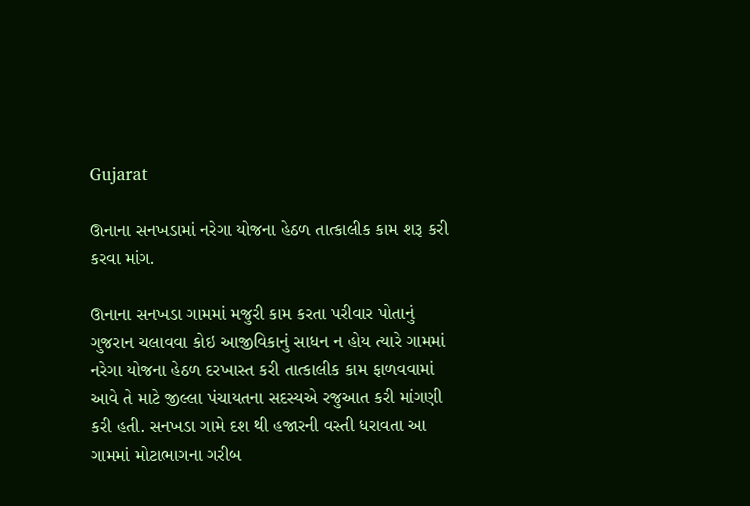Gujarat

ઊનાના સનખડામાં નરેગા યોજના હેઠળ તાત્કાલીક કામ શરૂ કરી કરવા માંગ.

ઊનાના સનખડા ગામમાં મજુરી કામ કરતા પરીવાર પોતાનું ગુજરાન ચલાવવા કોઇ આજીવિકાનું સાધન ન હોય ત્યારે ગામમાં નરેગા યોજના હેઠળ દરખાસ્ત કરી તાત્કાલીક કામ ફાળવવામાં આવે તે માટે જીલ્લા પંચાયતના સદસ્યએ રજુઆત કરી માંગણી કરી હતી. સનખડા ગામે દશ થી હજારની વસ્તી ધરાવતા આ ગામમાં મોટાભાગના ગરીબ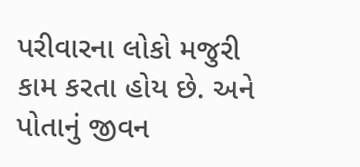પરીવારના લોકો મજુરી કામ કરતા હોય છે. અને પોતાનું જીવન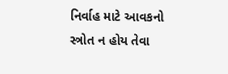નિર્વાહ માટે આવકનો સ્ત્રોત ન હોય તેવા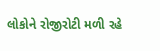લોકોને રોજીરોટી મળી રહે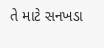તે માટે સનખડા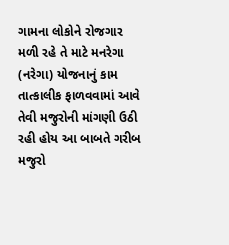ગામના લોકોને રોજગાર મળી રહે તે માટે મનરેગા (નરેગા) યોજનાનું કામ તાત્કાલીક ફાળવવામાં આવે તેવી મજુરોની માંગણી ઉઠી રહી હોય આ બાબતે ગરીબ મજુરો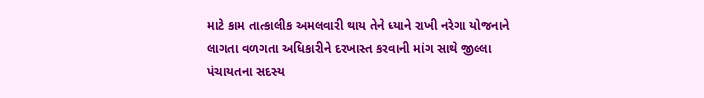માટે કામ તાત્કાલીક અમલવારી થાય તેને ધ્યાને રાખી નરેગા યોજનાને લાગતા વળગતા અધિકારીને દરખાસ્ત કરવાની માંગ સાથે જીલ્લા પંચાયતના સદસ્ય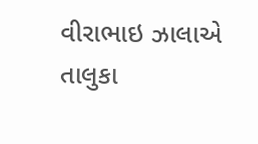વીરાભાઇ ઝાલાએ તાલુકા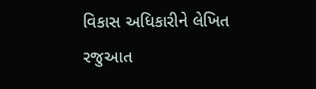વિકાસ અધિકારીને લેખિત રજુઆત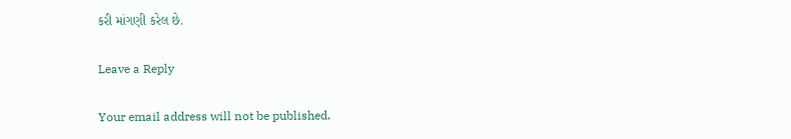કરી માંગણી કરેલ છે.

Leave a Reply

Your email address will not be published.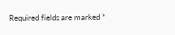Required fields are marked *